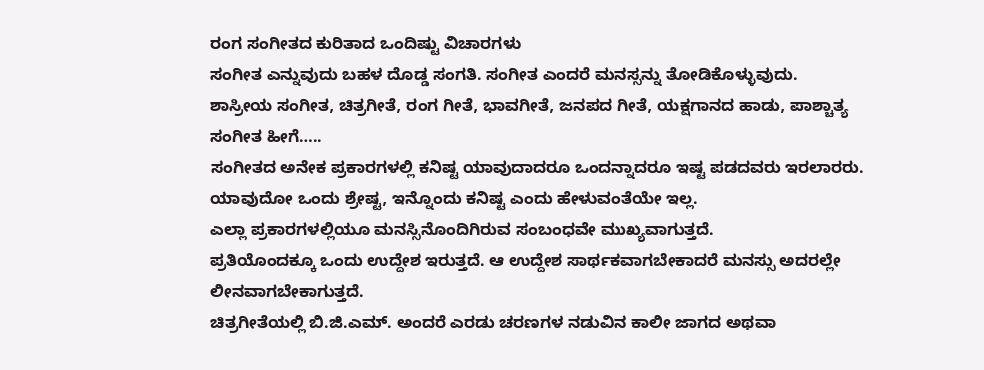ರಂಗ ಸಂಗೀತದ ಕುರಿತಾದ ಒಂದಿಷ್ಟು ವಿಚಾರಗಳು
ಸಂಗೀತ ಎನ್ನುವುದು ಬಹಳ ದೊಡ್ಡ ಸಂಗತಿ. ಸಂಗೀತ ಎಂದರೆ ಮನಸ್ಸನ್ನು ತೋಡಿಕೊಳ್ಳುವುದು.
ಶಾಸ್ರೀಯ ಸಂಗೀತ, ಚಿತ್ರಗೀತೆ, ರಂಗ ಗೀತೆ, ಭಾವಗೀತೆ, ಜನಪದ ಗೀತೆ, ಯಕ್ಷಗಾನದ ಹಾಡು, ಪಾಶ್ಚಾತ್ಯ ಸಂಗೀತ ಹೀಗೆ…..
ಸಂಗೀತದ ಅನೇಕ ಪ್ರಕಾರಗಳಲ್ಲಿ ಕನಿಷ್ಟ ಯಾವುದಾದರೂ ಒಂದನ್ನಾದರೂ ಇಷ್ಟ ಪಡದವರು ಇರಲಾರರು.
ಯಾವುದೋ ಒಂದು ಶ್ರೇಷ್ಟ, ಇನ್ನೊಂದು ಕನಿಷ್ಟ ಎಂದು ಹೇಳುವಂತೆಯೇ ಇಲ್ಲ.
ಎಲ್ಲಾ ಪ್ರಕಾರಗಳಲ್ಲಿಯೂ ಮನಸ್ಸಿನೊಂದಿಗಿರುವ ಸಂಬಂಧವೇ ಮುಖ್ಯವಾಗುತ್ತದೆ.
ಪ್ರತಿಯೊಂದಕ್ಕೂ ಒಂದು ಉದ್ದೇಶ ಇರುತ್ತದೆ. ಆ ಉದ್ದೇಶ ಸಾರ್ಥಕವಾಗಬೇಕಾದರೆ ಮನಸ್ಸು ಅದರಲ್ಲೇ ಲೀನವಾಗಬೇಕಾಗುತ್ತದೆ.
ಚಿತ್ರಗೀತೆಯಲ್ಲಿ ಬಿ.ಜಿ.ಎಮ್. ಅಂದರೆ ಎರಡು ಚರಣಗಳ ನಡುವಿನ ಕಾಲೀ ಜಾಗದ ಅಥವಾ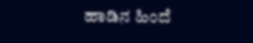ಹಾಡಿನ ಹಿಂದೆ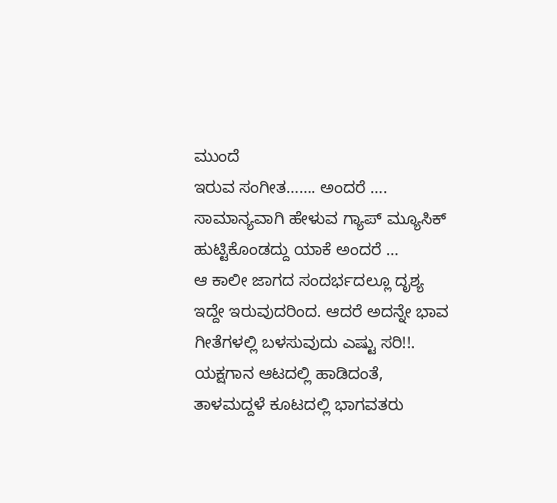ಮುಂದೆ
ಇರುವ ಸಂಗೀತ……. ಅಂದರೆ …. ಸಾಮಾನ್ಯವಾಗಿ ಹೇಳುವ ಗ್ಯಾಪ್ ಮ್ಯೂಸಿಕ್ ಹುಟ್ಟಿಕೊಂಡದ್ದು ಯಾಕೆ ಅಂದರೆ …
ಆ ಕಾಲೀ ಜಾಗದ ಸಂದರ್ಭದಲ್ಲೂ ದೃಶ್ಯ ಇದ್ದೇ ಇರುವುದರಿಂದ. ಆದರೆ ಅದನ್ನೇ ಭಾವ ಗೀತೆಗಳಲ್ಲಿ ಬಳಸುವುದು ಎಷ್ಟು ಸರಿ!!. ಯಕ್ಷಗಾನ ಆಟದಲ್ಲಿ ಹಾಡಿದಂತೆ, ತಾಳಮದ್ದಳೆ ಕೂಟದಲ್ಲಿ ಭಾಗವತರು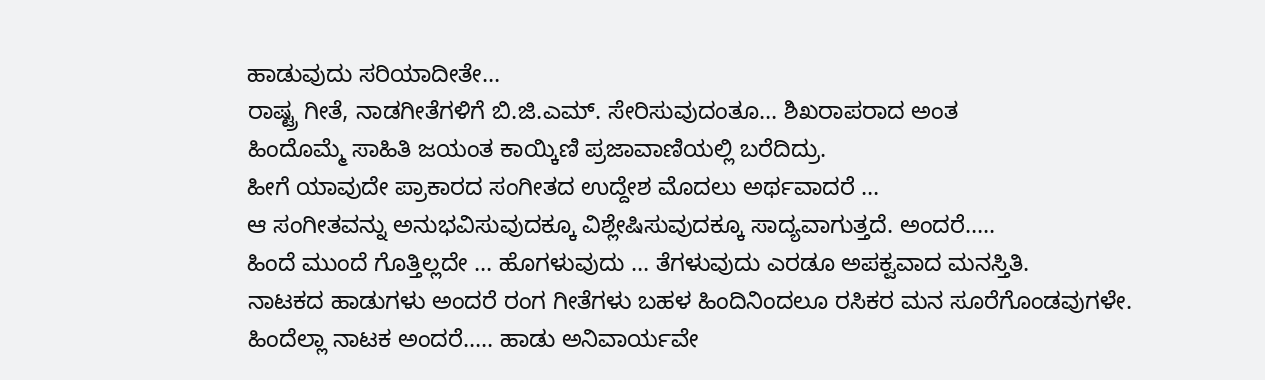ಹಾಡುವುದು ಸರಿಯಾದೀತೇ…
ರಾಷ್ಟ್ರ ಗೀತೆ, ನಾಡಗೀತೆಗಳಿಗೆ ಬಿ.ಜಿ.ಎಮ್. ಸೇರಿಸುವುದಂತೂ… ಶಿಖರಾಪರಾದ ಅಂತ
ಹಿಂದೊಮ್ಮೆ ಸಾಹಿತಿ ಜಯಂತ ಕಾಯ್ಕಿಣಿ ಪ್ರಜಾವಾಣಿಯಲ್ಲಿ ಬರೆದಿದ್ರು.
ಹೀಗೆ ಯಾವುದೇ ಪ್ರಾಕಾರದ ಸಂಗೀತದ ಉದ್ದೇಶ ಮೊದಲು ಅರ್ಥವಾದರೆ …
ಆ ಸಂಗೀತವನ್ನು ಅನುಭವಿಸುವುದಕ್ಕೂ ವಿಶ್ಲೇಷಿಸುವುದಕ್ಕೂ ಸಾದ್ಯವಾಗುತ್ತದೆ. ಅಂದರೆ…..
ಹಿಂದೆ ಮುಂದೆ ಗೊತ್ತಿಲ್ಲದೇ … ಹೊಗಳುವುದು … ತೆಗಳುವುದು ಎರಡೂ ಅಪಕ್ವವಾದ ಮನಸ್ತಿತಿ.
ನಾಟಕದ ಹಾಡುಗಳು ಅಂದರೆ ರಂಗ ಗೀತೆಗಳು ಬಹಳ ಹಿಂದಿನಿಂದಲೂ ರಸಿಕರ ಮನ ಸೂರೆಗೊಂಡವುಗಳೇ.
ಹಿಂದೆಲ್ಲಾ ನಾಟಕ ಅಂದರೆ….. ಹಾಡು ಅನಿವಾರ್ಯವೇ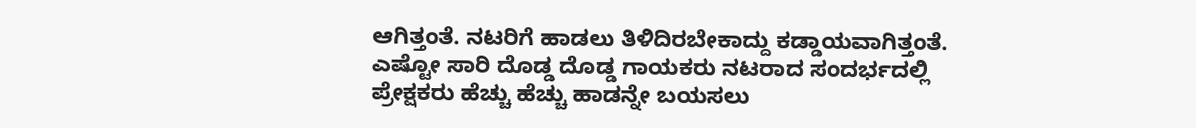ಆಗಿತ್ತಂತೆ. ನಟರಿಗೆ ಹಾಡಲು ತಿಳಿದಿರಬೇಕಾದ್ದು ಕಡ್ಡಾಯವಾಗಿತ್ತಂತೆ.
ಎಷ್ಟೋ ಸಾರಿ ದೊಡ್ಡ ದೊಡ್ಡ ಗಾಯಕರು ನಟರಾದ ಸಂದರ್ಭದಲ್ಲಿ ಪ್ರೇಕ್ಷಕರು ಹೆಚ್ಚು ಹೆಚ್ಚು ಹಾಡನ್ನೇ ಬಯಸಲು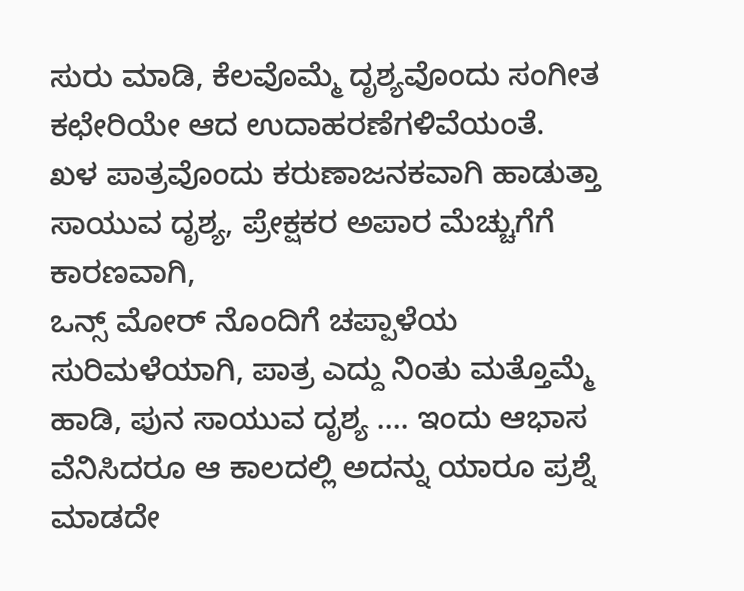ಸುರು ಮಾಡಿ, ಕೆಲವೊಮ್ಮೆ ದೃಶ್ಯವೊಂದು ಸಂಗೀತ ಕಛೇರಿಯೇ ಆದ ಉದಾಹರಣೆಗಳಿವೆಯಂತೆ.
ಖಳ ಪಾತ್ರವೊಂದು ಕರುಣಾಜನಕವಾಗಿ ಹಾಡುತ್ತಾ ಸಾಯುವ ದೃಶ್ಯ, ಪ್ರೇಕ್ಷಕರ ಅಪಾರ ಮೆಚ್ಚುಗೆಗೆ ಕಾರಣವಾಗಿ,
ಒನ್ಸ್ ಮೋರ್ ನೊಂದಿಗೆ ಚಪ್ಪಾಳೆಯ ಸುರಿಮಳೆಯಾಗಿ, ಪಾತ್ರ ಎದ್ದು ನಿಂತು ಮತ್ತೊಮ್ಮೆ ಹಾಡಿ, ಪುನ ಸಾಯುವ ದೃಶ್ಯ …. ಇಂದು ಆಭಾಸ ವೆನಿಸಿದರೂ ಆ ಕಾಲದಲ್ಲಿ ಅದನ್ನು ಯಾರೂ ಪ್ರಶ್ನೆ ಮಾಡದೇ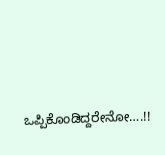ಒಪ್ಪಿಕೊಂಡಿದ್ದರೇನೋ….!!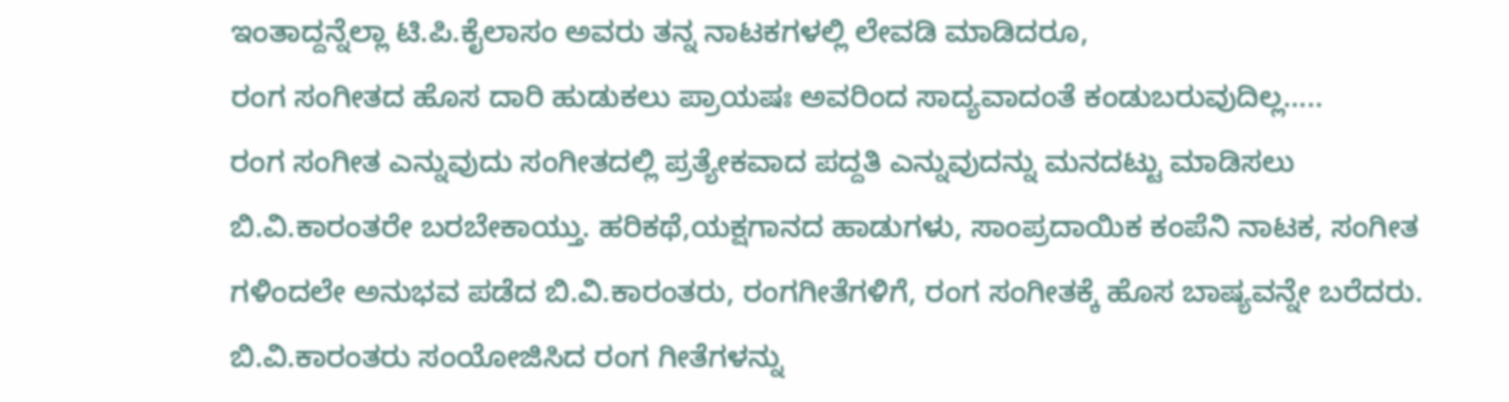ಇಂತಾದ್ದನ್ನೆಲ್ಲಾ ಟಿ.ಪಿ.ಕೈಲಾಸಂ ಅವರು ತನ್ನ ನಾಟಕಗಳಲ್ಲಿ ಲೇವಡಿ ಮಾಡಿದರೂ,
ರಂಗ ಸಂಗೀತದ ಹೊಸ ದಾರಿ ಹುಡುಕಲು ಪ್ರಾಯಷಃ ಅವರಿಂದ ಸಾದ್ಯವಾದಂತೆ ಕಂಡುಬರುವುದಿಲ್ಲ…..
ರಂಗ ಸಂಗೀತ ಎನ್ನುವುದು ಸಂಗೀತದಲ್ಲಿ ಪ್ರತ್ಯೇಕವಾದ ಪದ್ದತಿ ಎನ್ನುವುದನ್ನು ಮನದಟ್ಟು ಮಾಡಿಸಲು
ಬಿ.ವಿ.ಕಾರಂತರೇ ಬರಬೇಕಾಯ್ತು. ಹರಿಕಥೆ,ಯಕ್ಷಗಾನದ ಹಾಡುಗಳು, ಸಾಂಪ್ರದಾಯಿಕ ಕಂಪೆನಿ ನಾಟಕ, ಸಂಗೀತ ಗಳಿಂದಲೇ ಅನುಭವ ಪಡೆದ ಬಿ.ವಿ.ಕಾರಂತರು, ರಂಗಗೀತೆಗಳಿಗೆ, ರಂಗ ಸಂಗೀತಕ್ಕೆ ಹೊಸ ಬಾಷ್ಯವನ್ನೇ ಬರೆದರು.
ಬಿ.ವಿ.ಕಾರಂತರು ಸಂಯೋಜಿಸಿದ ರಂಗ ಗೀತೆಗಳನ್ನು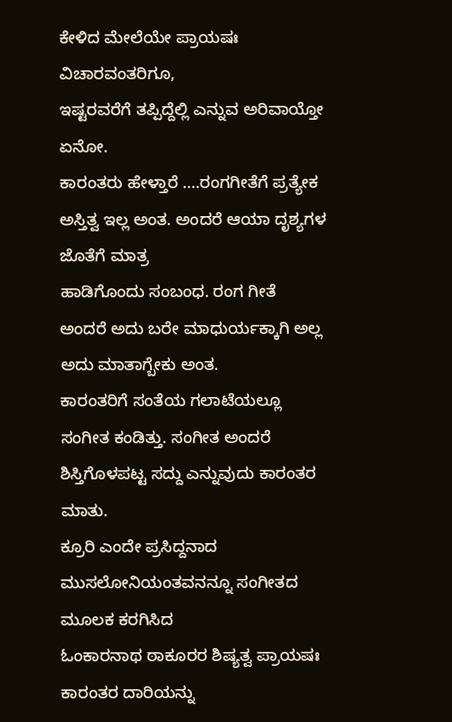ಕೇಳಿದ ಮೇಲೆಯೇ ಪ್ರಾಯಷಃ ವಿಚಾರವಂತರಿಗೂ,
ಇಷ್ಟರವರೆಗೆ ತಪ್ಪಿದ್ದೆಲ್ಲಿ ಎನ್ನುವ ಅರಿವಾಯ್ತೋ ಏನೋ.
ಕಾರಂತರು ಹೇಳ್ತಾರೆ ….ರಂಗಗೀತೆಗೆ ಪ್ರತ್ಯೇಕ ಅಸ್ತಿತ್ವ ಇಲ್ಲ ಅಂತ. ಅಂದರೆ ಆಯಾ ದೃಶ್ಯಗಳ ಜೊತೆಗೆ ಮಾತ್ರ
ಹಾಡಿಗೊಂದು ಸಂಬಂಧ. ರಂಗ ಗೀತೆ ಅಂದರೆ ಅದು ಬರೇ ಮಾಧುರ್ಯಕ್ಕಾಗಿ ಅಲ್ಲ ಅದು ಮಾತಾಗ್ಬೇಕು ಅಂತ.
ಕಾರಂತರಿಗೆ ಸಂತೆಯ ಗಲಾಟೆಯಲ್ಲೂ ಸಂಗೀತ ಕಂಡಿತ್ತು. ಸಂಗೀತ ಅಂದರೆ ಶಿಸ್ತಿಗೊಳಪಟ್ಟ ಸದ್ದು ಎನ್ನುವುದು ಕಾರಂತರ ಮಾತು.
ಕ್ರೂರಿ ಎಂದೇ ಪ್ರಸಿದ್ದನಾದ ಮುಸಲೋನಿಯಂತವನನ್ನೂ ಸಂಗೀತದ ಮೂಲಕ ಕರಗಿಸಿದ
ಓಂಕಾರನಾಥ ಠಾಕೂರರ ಶಿಷ್ಯತ್ವ ಪ್ರಾಯಷಃ ಕಾರಂತರ ದಾರಿಯನ್ನು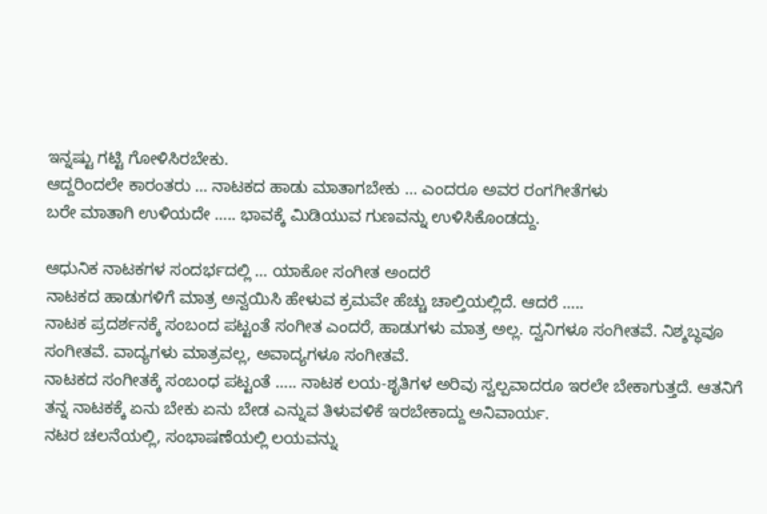ಇನ್ನಷ್ಟು ಗಟ್ಟಿ ಗೋಳಿಸಿರಬೇಕು.
ಆದ್ದರಿಂದಲೇ ಕಾರಂತರು … ನಾಟಕದ ಹಾಡು ಮಾತಾಗಬೇಕು … ಎಂದರೂ ಅವರ ರಂಗಗೀತೆಗಳು
ಬರೇ ಮಾತಾಗಿ ಉಳಿಯದೇ ….. ಭಾವಕ್ಕೆ ಮಿಡಿಯುವ ಗುಣವನ್ನು ಉಳಿಸಿಕೊಂಡದ್ದು.

ಆಧುನಿಕ ನಾಟಕಗಳ ಸಂದರ್ಭದಲ್ಲಿ … ಯಾಕೋ ಸಂಗೀತ ಅಂದರೆ
ನಾಟಕದ ಹಾಡುಗಳಿಗೆ ಮಾತ್ರ ಅನ್ವಯಿಸಿ ಹೇಳುವ ಕ್ರಮವೇ ಹೆಚ್ಚು ಚಾಲ್ತಿಯಲ್ಲಿದೆ. ಆದರೆ …..
ನಾಟಕ ಪ್ರದರ್ಶನಕ್ಕೆ ಸಂಬಂದ ಪಟ್ಟಂತೆ ಸಂಗೀತ ಎಂದರೆ, ಹಾಡುಗಳು ಮಾತ್ರ ಅಲ್ಲ. ದ್ವನಿಗಳೂ ಸಂಗೀತವೆ. ನಿಶ್ಶಬ್ಧವೂ ಸಂಗೀತವೆ. ವಾದ್ಯಗಳು ಮಾತ್ರವಲ್ಲ, ಅವಾದ್ಯಗಳೂ ಸಂಗೀತವೆ.
ನಾಟಕದ ಸಂಗೀತಕ್ಕೆ ಸಂಬಂಧ ಪಟ್ಟಂತೆ ….. ನಾಟಕ ಲಯ-ಶೃತಿಗಳ ಅರಿವು ಸ್ವಲ್ಪವಾದರೂ ಇರಲೇ ಬೇಕಾಗುತ್ತದೆ. ಆತನಿಗೆ ತನ್ನ ನಾಟಕಕ್ಕೆ ಏನು ಬೇಕು ಏನು ಬೇಡ ಎನ್ನುವ ತಿಳುವಳಿಕೆ ಇರಬೇಕಾದ್ದು ಅನಿವಾರ್ಯ.
ನಟರ ಚಲನೆಯಲ್ಲಿ, ಸಂಭಾಷಣೆಯಲ್ಲಿ ಲಯವನ್ನು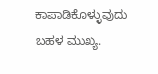ಕಾಪಾಡಿಕೊಳ್ಳುವುದು ಬಹಳ ಮುಖ್ಯ.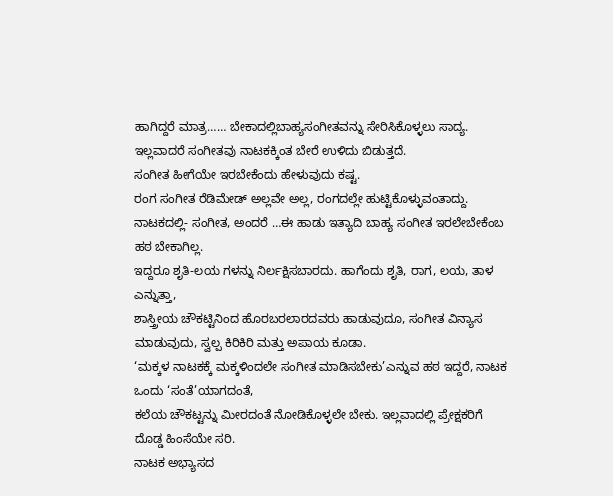ಹಾಗಿದ್ದರೆ ಮಾತ್ರ…… ಬೇಕಾದಲ್ಲಿಬಾಹ್ಯಸಂಗೀತವನ್ನು ಸೇರಿಸಿಕೊಳ್ಳಲು ಸಾದ್ಯ. ಇಲ್ಲವಾದರೆ ಸಂಗೀತವು ನಾಟಕಕ್ಕಿಂತ ಬೇರೆ ಉಳಿದು ಬಿಡುತ್ತದೆ.
ಸಂಗೀತ ಹೀಗೆಯೇ ಇರಬೇಕೆಂದು ಹೇಳುವುದು ಕಷ್ಟ.
ರಂಗ ಸಂಗೀತ ರೆಡಿಮೇಡ್ ಅಲ್ಲವೇ ಅಲ್ಲ, ರಂಗದಲ್ಲೇ ಹುಟ್ಟಿಕೊಳ್ಳುವಂತಾದ್ದು.
ನಾಟಕದಲ್ಲಿ- ಸಂಗೀತ, ಅಂದರೆ …ಈ ಹಾಡು ಇತ್ಯಾದಿ ಬಾಹ್ಯ ಸಂಗೀತ ಇರಲೇಬೇಕೆಂಬ ಹಠ ಬೇಕಾಗಿಲ್ಲ.
ಇದ್ದರೂ ಶೃತಿ-ಲಯ ಗಳನ್ನು ನಿರ್ಲಕ್ಷಿಸಬಾರದು. ಹಾಗೆಂದು ಶೃತಿ, ರಾಗ, ಲಯ, ತಾಳ ಎನ್ನುತ್ತಾ,
ಶಾಸ್ತ್ರೀಯ ಚೌಕಟ್ಟಿನಿಂದ ಹೊರಬರಲಾರದವರು ಹಾಡುವುದೂ, ಸಂಗೀತ ವಿನ್ಯಾಸ ಮಾಡುವುದು, ಸ್ವಲ್ಪ ಕಿರಿಕಿರಿ ಮತ್ತು ಅಪಾಯ ಕೂಡಾ.
‘ಮಕ್ಕಳ ನಾಟಕಕ್ಕೆ ಮಕ್ಕಳಿಂದಲೇ ಸಂಗೀತ ಮಾಡಿಸಬೇಕು’ಎನ್ನುವ ಹಠ ಇದ್ದರೆ, ನಾಟಕ ಒಂದು ‘ಸಂತೆ’ಯಾಗದಂತೆ,
ಕಲೆಯ ಚೌಕಟ್ಟನ್ನು ಮೀರದಂತೆ ನೋಡಿಕೊಳ್ಳಲೇ ಬೇಕು. ಇಲ್ಲವಾದಲ್ಲಿ ಪ್ರೇಕ್ಷಕರಿಗೆ ದೊಡ್ಡ ಹಿಂಸೆಯೇ ಸರಿ.
ನಾಟಕ ಅಭ್ಯಾಸದ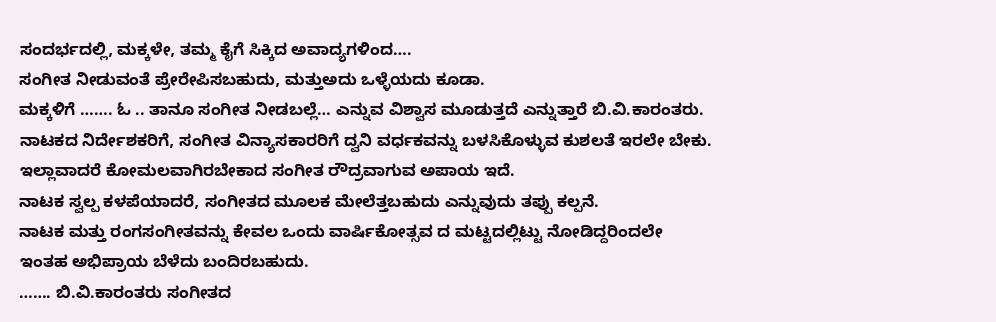ಸಂದರ್ಭದಲ್ಲಿ, ಮಕ್ಕಳೇ, ತಮ್ಮ ಕೈಗೆ ಸಿಕ್ಕಿದ ಅವಾದ್ಯಗಳಿಂದ….
ಸಂಗೀತ ನೀಡುವಂತೆ ಪ್ರೇರೇಪಿಸಬಹುದು, ಮತ್ತುಅದು ಒಳ್ಳೆಯದು ಕೂಡಾ.
ಮಕ್ಕಳಿಗೆ ……. ಓ .. ತಾನೂ ಸಂಗೀತ ನೀಡಬಲ್ಲೆ… ಎನ್ನುವ ವಿಶ್ವಾಸ ಮೂಡುತ್ತದೆ ಎನ್ನುತ್ತಾರೆ ಬಿ.ವಿ.ಕಾರಂತರು.
ನಾಟಕದ ನಿರ್ದೇಶಕರಿಗೆ, ಸಂಗೀತ ವಿನ್ಯಾಸಕಾರರಿಗೆ ದ್ವನಿ ವರ್ಧಕವನ್ನು ಬಳಸಿಕೊಳ್ಳುವ ಕುಶಲತೆ ಇರಲೇ ಬೇಕು.
ಇಲ್ಲಾವಾದರೆ ಕೋಮಲವಾಗಿರಬೇಕಾದ ಸಂಗೀತ ರೌದ್ರವಾಗುವ ಅಪಾಯ ಇದೆ.
ನಾಟಕ ಸ್ವಲ್ಪ ಕಳಪೆಯಾದರೆ, ಸಂಗೀತದ ಮೂಲಕ ಮೇಲೆತ್ತಬಹುದು ಎನ್ನುವುದು ತಪ್ಪು ಕಲ್ಪನೆ.
ನಾಟಕ ಮತ್ತು ರಂಗಸಂಗೀತವನ್ನು ಕೇವಲ ಒಂದು ವಾರ್ಷಿಕೋತ್ಸವ ದ ಮಟ್ಟದಲ್ಲಿಟ್ಟು ನೋಡಿದ್ದರಿಂದಲೇ
ಇಂತಹ ಅಭಿಪ್ರಾಯ ಬೆಳೆದು ಬಂದಿರಬಹುದು.
……. ಬಿ.ವಿ.ಕಾರಂತರು ಸಂಗೀತದ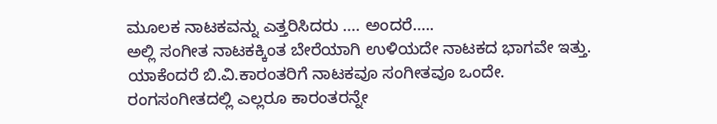ಮೂಲಕ ನಾಟಕವನ್ನು ಎತ್ತರಿಸಿದರು …. ಅಂದರೆ…..
ಅಲ್ಲಿ ಸಂಗೀತ ನಾಟಕಕ್ಕಿಂತ ಬೇರೆಯಾಗಿ ಉಳಿಯದೇ ನಾಟಕದ ಭಾಗವೇ ಇತ್ತು.
ಯಾಕೆಂದರೆ ಬಿ.ವಿ.ಕಾರಂತರಿಗೆ ನಾಟಕವೂ ಸಂಗೀತವೂ ಒಂದೇ.
ರಂಗಸಂಗೀತದಲ್ಲಿ ಎಲ್ಲರೂ ಕಾರಂತರನ್ನೇ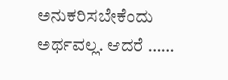ಅನುಕರಿಸಬೇಕೆಂದು ಅರ್ಥವಲ್ಲ. ಆದರೆ ……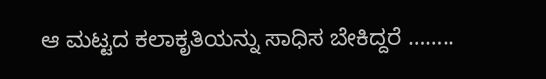ಆ ಮಟ್ಟದ ಕಲಾಕೃತಿಯನ್ನು ಸಾಧಿಸ ಬೇಕಿದ್ದರೆ ……..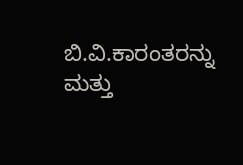ಬಿ.ವಿ.ಕಾರಂತರನ್ನು ಮತ್ತು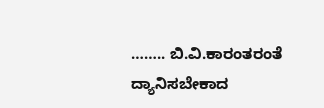…….. ಬಿ.ವಿ.ಕಾರಂತರಂತೆ ದ್ಯಾನಿಸಬೇಕಾದ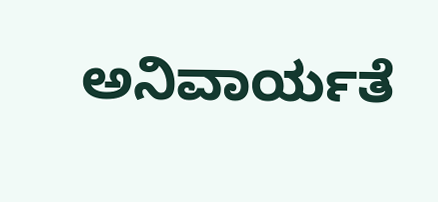ಅನಿವಾರ್ಯತೆ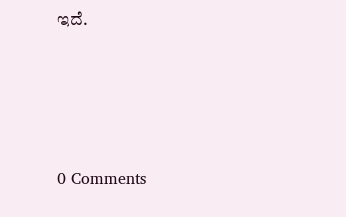ಇದೆ.






0 Comments